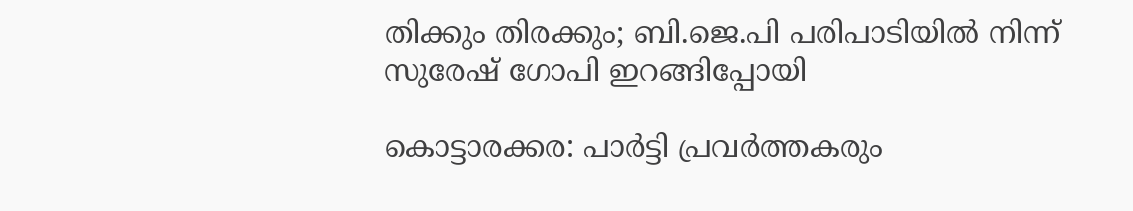തിക്കും തിരക്കും; ബി.ജെ.പി പരിപാടിയില്‍ നിന്ന് സുരേഷ് ഗോപി ഇറങ്ങിപ്പോയി

കൊട്ടാരക്കര: പാര്‍ട്ടി പ്രവര്‍ത്തകരും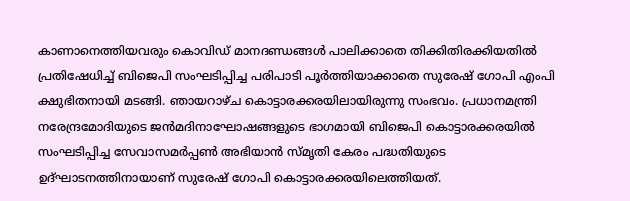കാണാനെത്തിയവരും കൊവിഡ് മാനദണ്ഡങ്ങള്‍ പാലിക്കാതെ തിക്കിതിരക്കിയതില്‍ പ്രതിഷേധിച്ച് ബിജെപി സംഘടിപ്പിച്ച പരിപാടി പൂര്‍ത്തിയാക്കാതെ സുരേഷ് ഗോപി എംപി ക്ഷുഭിതനായി മടങ്ങി. ഞായറാഴ്ച കൊട്ടാരക്കരയിലായിരുന്നു സംഭവം. പ്രധാനമന്ത്രി നരേന്ദ്രമോദിയുടെ ജന്‍മദിനാഘോഷങ്ങളുടെ ഭാഗമായി ബിജെപി കൊട്ടാരക്കരയില്‍ സംഘടിപ്പിച്ച സേവാസമര്‍പ്പണ്‍ അഭിയാന്‍ സ്മൃതി കേരം പദ്ധതിയുടെ ഉദ്ഘാടനത്തിനായാണ് സുരേഷ് ഗോപി കൊട്ടാരക്കരയിലെത്തിയത്.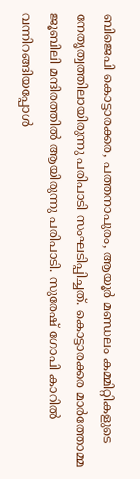ബിജെപി കൊട്ടാരക്കര, പത്തനാപുരം, ആയൂര്‍ മണ്ഡലം കമ്മിറ്റികളുടെ നേതൃത്വത്തിലായിരുന്നു പരിപാടി സംഘടിപ്പിച്ചത്. കൊട്ടാരക്കര മാര്‍ത്തോമ്മ ജൂബിലി മന്ദിരത്തില്‍ ആയിരുന്നു പരിപാടി. സുരേഷ് ഗോപി കാറില്‍ വന്നിറങ്ങിയപ്പോള്‍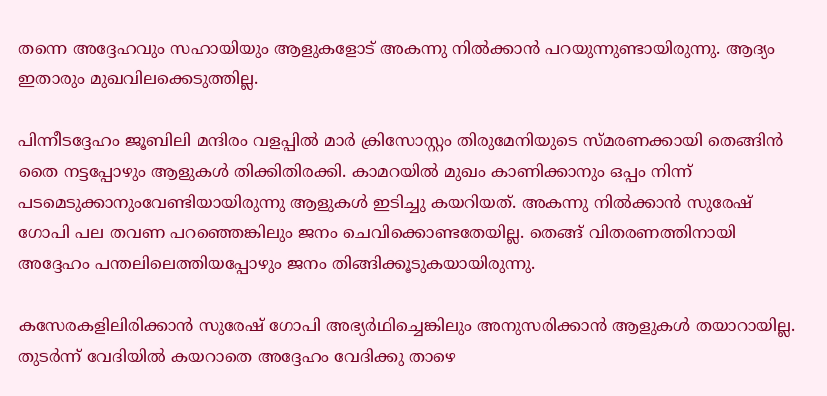തന്നെ അദ്ദേഹവും സഹായിയും ആളുകളോട് അകന്നു നില്‍ക്കാന്‍ പറയുന്നുണ്ടായിരുന്നു. ആദ്യം ഇതാരും മുഖവിലക്കെടുത്തില്ല.

പിന്നീടദ്ദേഹം ജൂബിലി മന്ദിരം വളപ്പില്‍ മാര്‍ ക്രിസോസ്റ്റം തിരുമേനിയുടെ സ്മരണക്കായി തെങ്ങിന്‍ തൈ നട്ടപ്പോഴും ആളുകള്‍ തിക്കിതിരക്കി. കാമറയില്‍ മുഖം കാണിക്കാനും ഒപ്പം നിന്ന് പടമെടുക്കാനുംവേണ്ടിയായിരുന്നു ആളുകള്‍ ഇടിച്ചു കയറിയത്. അകന്നു നില്‍ക്കാന്‍ സുരേഷ് ഗോപി പല തവണ പറഞ്ഞെങ്കിലും ജനം ചെവിക്കൊണ്ടതേയില്ല. തെങ്ങ് വിതരണത്തിനായി അദ്ദേഹം പന്തലിലെത്തിയപ്പോഴും ജനം തിങ്ങിക്കൂടുകയായിരുന്നു.

കസേരകളിലിരിക്കാന്‍ സുരേഷ് ഗോപി അഭ്യര്‍ഥിച്ചെങ്കിലും അനുസരിക്കാന്‍ ആളുകള്‍ തയാറായില്ല. തുടര്‍ന്ന് വേദിയില്‍ കയറാതെ അദ്ദേഹം വേദിക്കു താഴെ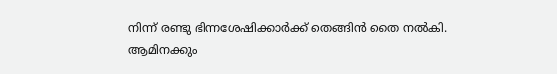നിന്ന് രണ്ടു ഭിന്നശേഷിക്കാര്‍ക്ക് തെങ്ങിന്‍ തൈ നല്‍കി. ആമിനക്കും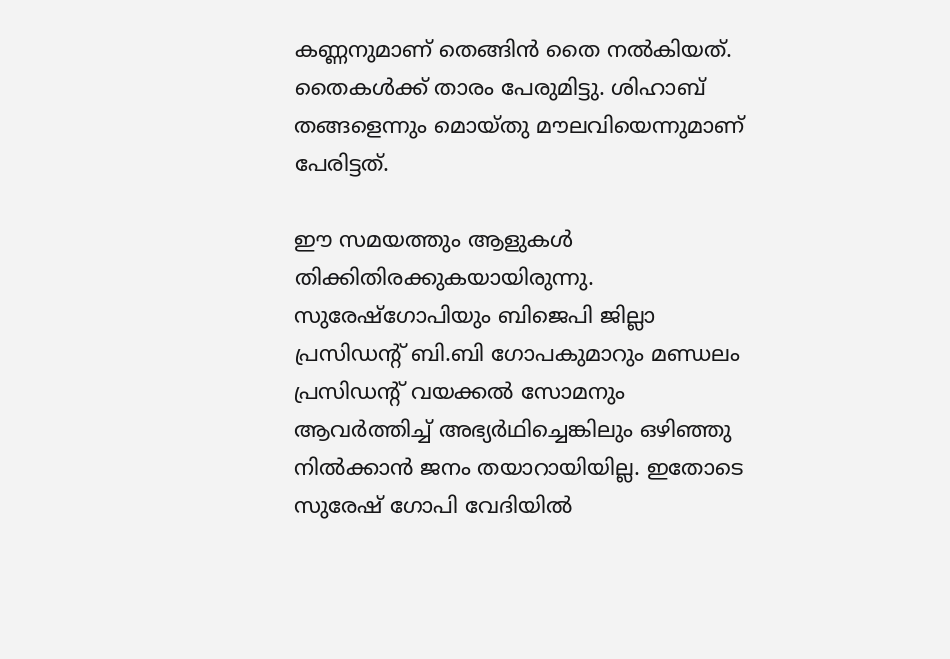കണ്ണനുമാണ് തെങ്ങിന്‍ തൈ നല്‍കിയത്. തൈകള്‍ക്ക് താരം പേരുമിട്ടു. ശിഹാബ് തങ്ങളെന്നും മൊയ്തു മൗലവിയെന്നുമാണ് പേരിട്ടത്.

ഈ സമയത്തും ആളുകള്‍ തിക്കിതിരക്കുകയായിരുന്നു. സുരേഷ്‌ഗോപിയും ബിജെപി ജില്ലാ പ്രസിഡന്റ് ബി.ബി ഗോപകുമാറും മണ്ഡലം പ്രസിഡന്റ് വയക്കല്‍ സോമനും ആവര്‍ത്തിച്ച് അഭ്യര്‍ഥിച്ചെങ്കിലും ഒഴിഞ്ഞു നില്‍ക്കാന്‍ ജനം തയാറായിയില്ല. ഇതോടെ സുരേഷ് ഗോപി വേദിയില്‍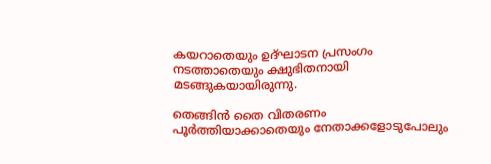കയറാതെയും ഉദ്ഘാടന പ്രസംഗം നടത്താതെയും ക്ഷുഭിതനായി മടങ്ങുകയായിരുന്നു.

തെങ്ങിന്‍ തൈ വിതരണം പൂര്‍ത്തിയാക്കാതെയും നേതാക്കളോടുപോലും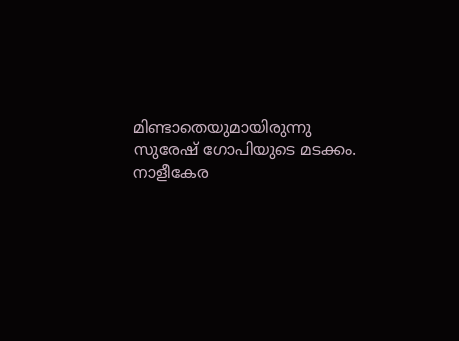മിണ്ടാതെയുമായിരുന്നു സുരേഷ് ഗോപിയുടെ മടക്കം. നാളീകേര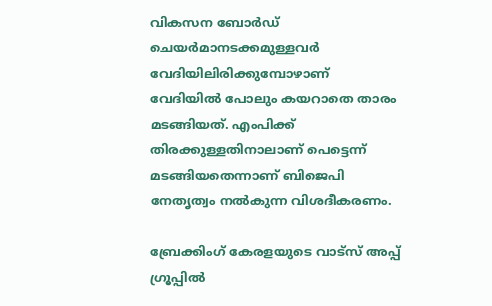വികസന ബോര്‍ഡ് ചെയര്‍മാനടക്കമുള്ളവര്‍ വേദിയിലിരിക്കുമ്പോഴാണ് വേദിയില്‍ പോലും കയറാതെ താരം മടങ്ങിയത്. എംപിക്ക് തിരക്കുള്ളതിനാലാണ് പെട്ടെന്ന് മടങ്ങിയതെന്നാണ് ബിജെപി നേതൃത്വം നല്‍കുന്ന വിശദീകരണം.

ബ്രേക്കിംഗ് കേരളയുടെ വാട്സ് അപ്പ് ഗ്രൂപ്പിൽ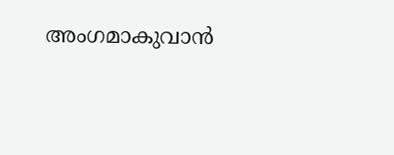അംഗമാകുവാൻ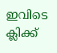ഇവിടെ ക്ലിക്ക്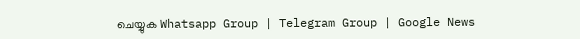ചെയ്യുക Whatsapp Group | Telegram Group | Google News